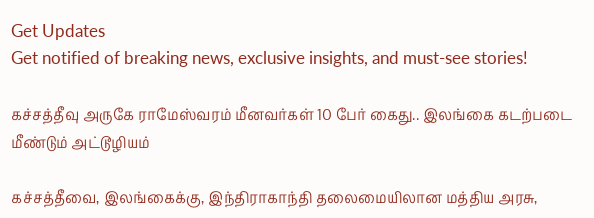Get Updates
Get notified of breaking news, exclusive insights, and must-see stories!

கச்சத்தீவு அருகே ராமேஸ்வரம் மீனவர்கள் 10 பேர் கைது.. இலங்கை கடற்படை மீண்டும் அட்டூழியம்

கச்சத்தீவை, இலங்கைக்கு, இந்திராகாந்தி தலைமையிலான மத்திய அரசு,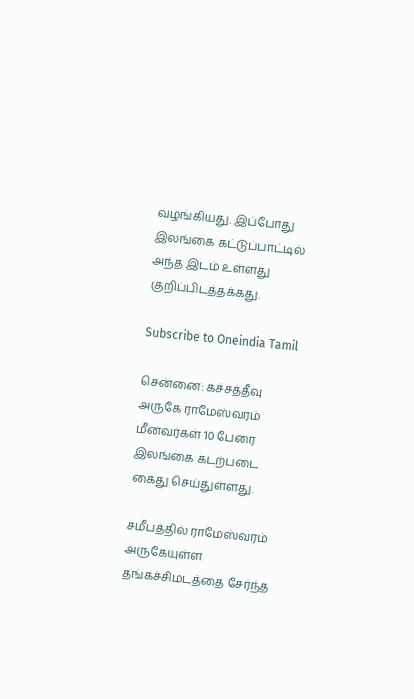வழங்கியது. இப்போது இலங்கை கட்டுப்பாட்டில் அந்த இடம் உள்ளது குறிப்பிடத்தக்கது.

Subscribe to Oneindia Tamil

சென்னை: கச்சத்தீவு அருகே ராமேஸ்வரம் மீனவர்கள் 10 பேரை இலங்கை கடற்படை கைது செய்துள்ளது.

சமீபத்தில் ராமேஸ்வரம் அருகேயுள்ள தங்கச்சிமடத்தை சேர்ந்த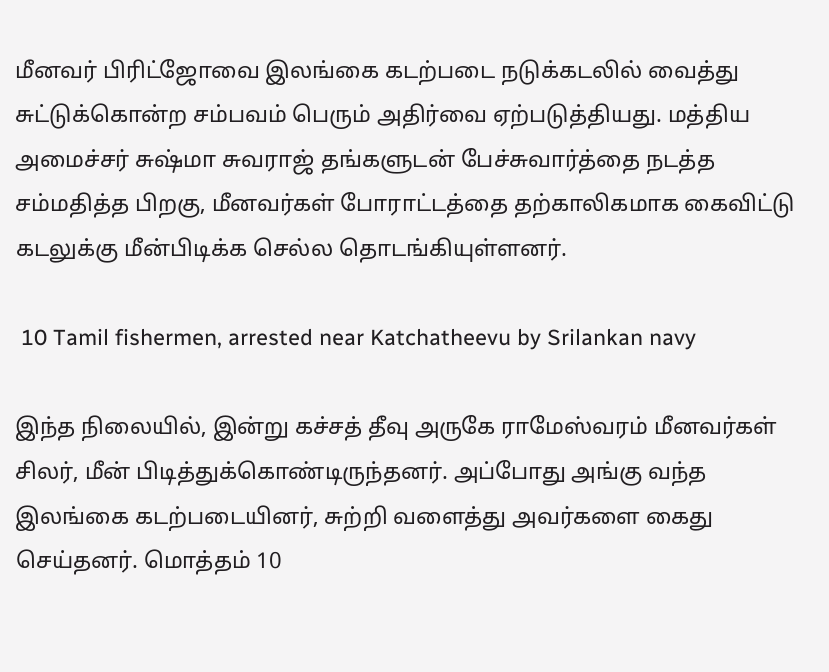மீனவர் பிரிட்ஜோவை இலங்கை கடற்படை நடுக்கடலில் வைத்து சுட்டுக்கொன்ற சம்பவம் பெரும் அதிர்வை ஏற்படுத்தியது. மத்திய அமைச்சர் சுஷ்மா சுவராஜ் தங்களுடன் பேச்சுவார்த்தை நடத்த சம்மதித்த பிறகு, மீனவர்கள் போராட்டத்தை தற்காலிகமாக கைவிட்டு கடலுக்கு மீன்பிடிக்க செல்ல தொடங்கியுள்ளனர்.

 10 Tamil fishermen, arrested near Katchatheevu by Srilankan navy

இந்த நிலையில், இன்று கச்சத் தீவு அருகே ராமேஸ்வரம் மீனவர்கள் சிலர், மீன் பிடித்துக்கொண்டிருந்தனர். அப்போது அங்கு வந்த இலங்கை கடற்படையினர், சுற்றி வளைத்து அவர்களை கைது செய்தனர். மொத்தம் 10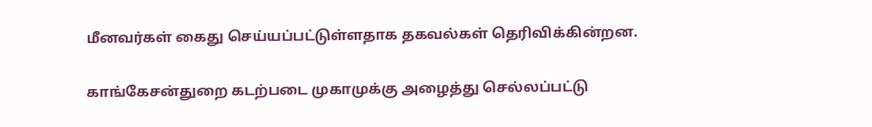மீனவர்கள் கைது செய்யப்பட்டுள்ளதாக தகவல்கள் தெரிவிக்கின்றன.

காங்கேசன்துறை கடற்படை முகாமுக்கு அழைத்து செல்லப்பட்டு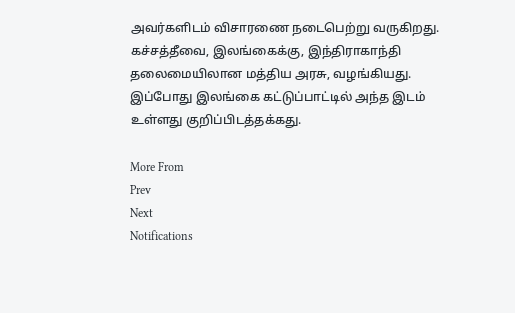அவர்களிடம் விசாரணை நடைபெற்று வருகிறது. கச்சத்தீவை, இலங்கைக்கு, இந்திராகாந்தி தலைமையிலான மத்திய அரசு, வழங்கியது. இப்போது இலங்கை கட்டுப்பாட்டில் அந்த இடம் உள்ளது குறிப்பிடத்தக்கது.

More From
Prev
Next
Notifications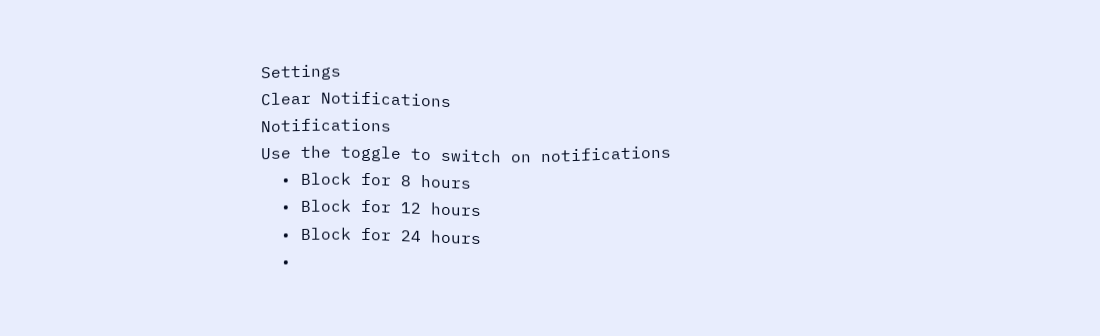Settings
Clear Notifications
Notifications
Use the toggle to switch on notifications
  • Block for 8 hours
  • Block for 12 hours
  • Block for 24 hours
  •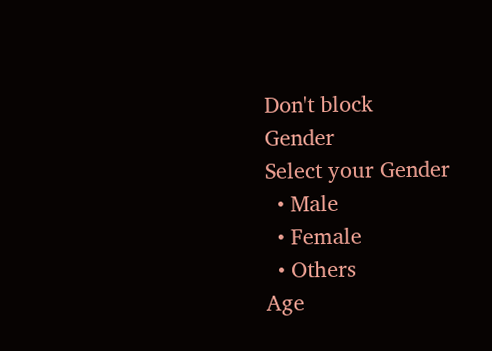Don't block
Gender
Select your Gender
  • Male
  • Female
  • Others
Age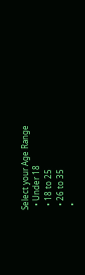Select your Age Range
  • Under 18
  • 18 to 25
  • 26 to 35
  •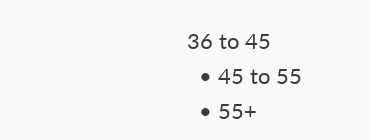36 to 45
  • 45 to 55
  • 55+